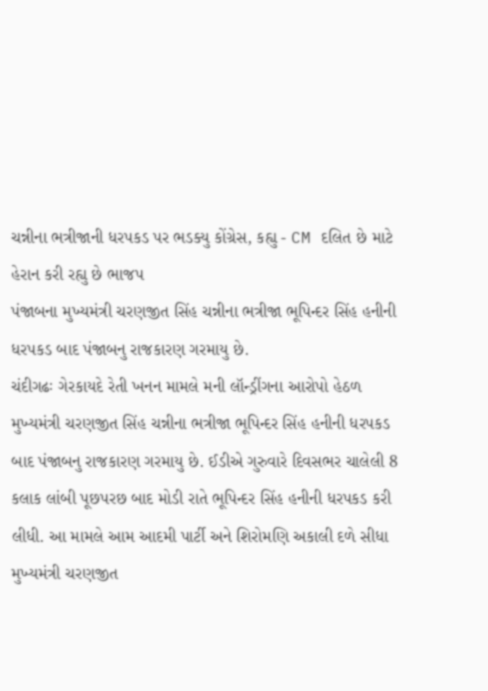ચન્નીના ભત્રીજાની ધરપકડ પર ભડક્યુ કોંગ્રેસ, કહ્યુ - CM દલિત છે માટે હેરાન કરી રહ્યુ છે ભાજપ
પંજાબના મુખ્યમંત્રી ચરણજીત સિંહ ચન્નીના ભત્રીજા ભૂપિન્દર સિંહ હનીની ધરપકડ બાદ પંજાબનુ રાજકારણ ગરમાયુ છે.
ચંદીગઢઃ ગેરકાયદે રેતી ખનન મામલે મની લૉન્ડ્રીંગના આરોપો હેઠળ મુખ્યમંત્રી ચરણજીત સિંહ ચન્નીના ભત્રીજા ભૂપિન્દર સિંહ હનીની ધરપકડ બાદ પંજાબનુ રાજકારણ ગરમાયુ છે. ઈડીએ ગુરુવારે દિવસભર ચાલેલી 8 કલાક લાંબી પૂછપરછ બાદ મોડી રાતે ભૂપિન્દર સિંહ હનીની ધરપકડ કરી લીધી. આ મામલે આમ આદમી પાર્ટી અને શિરોમણિ અકાલી દળે સીધા મુખ્યમંત્રી ચરણજીત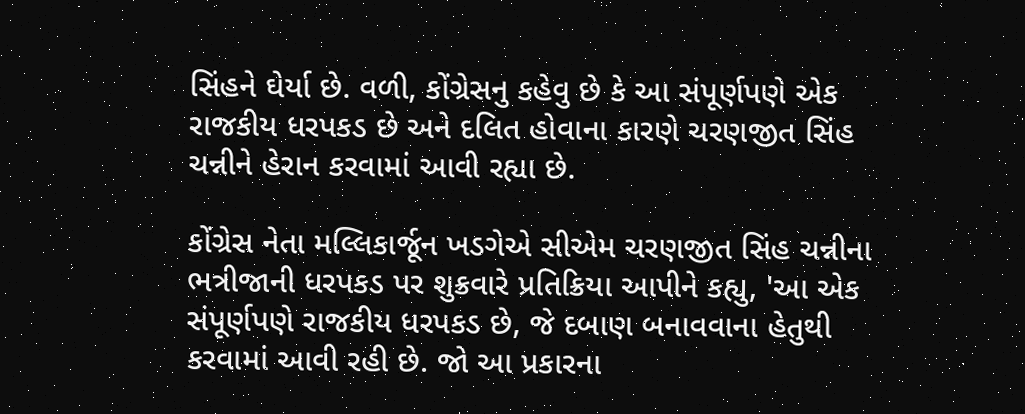સિંહને ઘેર્યા છે. વળી, કોંગ્રેસનુ કહેવુ છે કે આ સંપૂર્ણપણે એક રાજકીય ધરપકડ છે અને દલિત હોવાના કારણે ચરણજીત સિંહ ચન્નીને હેરાન કરવામાં આવી રહ્યા છે.

કોંગ્રેસ નેતા મલ્લિકાર્જૂન ખડગેએ સીએમ ચરણજીત સિંહ ચન્નીના ભત્રીજાની ધરપકડ પર શુક્રવારે પ્રતિક્રિયા આપીને કહ્યુ, 'આ એક સંપૂર્ણપણે રાજકીય ધરપકડ છે, જે દબાણ બનાવવાના હેતુથી કરવામાં આવી રહી છે. જો આ પ્રકારના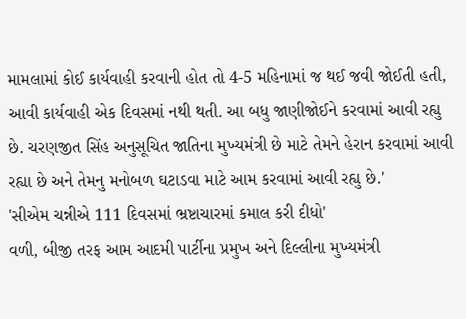મામલામાં કોઈ કાર્યવાહી કરવાની હોત તો 4-5 મહિનામાં જ થઈ જવી જોઈતી હતી, આવી કાર્યવાહી એક દિવસમાં નથી થતી. આ બધુ જાણીજોઈને કરવામાં આવી રહ્યુ છે. ચરણજીત સિંહ અનુસૂચિત જાતિના મુખ્યમંત્રી છે માટે તેમને હેરાન કરવામાં આવી રહ્યા છે અને તેમનુ મનોબળ ઘટાડવા માટે આમ કરવામાં આવી રહ્યુ છે.'
'સીએમ ચન્નીએ 111 દિવસમાં ભ્રષ્ટાચારમાં કમાલ કરી દીધો'
વળી, બીજી તરફ આમ આદમી પાર્ટીના પ્રમુખ અને દિલ્લીના મુખ્યમંત્રી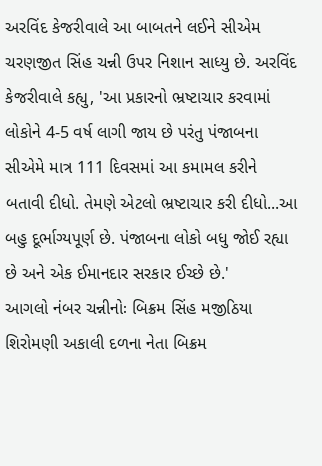અરવિંદ કેજરીવાલે આ બાબતને લઈને સીએમ ચરણજીત સિંહ ચન્ની ઉપર નિશાન સાધ્યુ છે. અરવિંદ કેજરીવાલે કહ્યુ, 'આ પ્રકારનો ભ્રષ્ટાચાર કરવામાં લોકોને 4-5 વર્ષ લાગી જાય છે પરંતુ પંજાબના સીએમે માત્ર 111 દિવસમાં આ કમામલ કરીને બતાવી દીધો. તેમણે એટલો ભ્રષ્ટાચાર કરી દીધો...આ બહુ દૂર્ભાગ્યપૂર્ણ છે. પંજાબના લોકો બધુ જોઈ રહ્યા છે અને એક ઈમાનદાર સરકાર ઈચ્છે છે.'
આગલો નંબર ચન્નીનોઃ બિક્રમ સિંહ મજીઠિયા
શિરોમણી અકાલી દળના નેતા બિક્રમ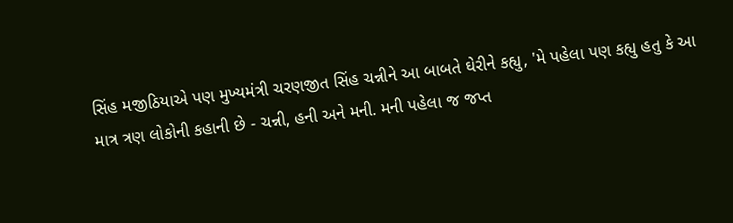સિંહ મજીઠિયાએ પણ મુખ્યમંત્રી ચરણજીત સિંહ ચન્નીને આ બાબતે ઘેરીને કહ્યુ, 'મે પહેલા પણ કહ્યુ હતુ કે આ માત્ર ત્રણ લોકોની કહાની છે - ચન્ની, હની અને મની. મની પહેલા જ જપ્ત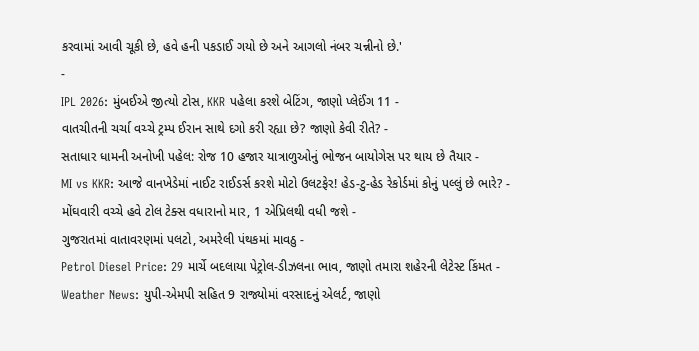કરવામાં આવી ચૂકી છે, હવે હની પકડાઈ ગયો છે અને આગલો નંબર ચન્નીનો છે.'
-
IPL 2026: મુંબઈએ જીત્યો ટોસ, KKR પહેલા કરશે બેટિંગ, જાણો પ્લેઈંગ 11 -
વાતચીતની ચર્ચા વચ્ચે ટ્રમ્પ ઈરાન સાથે દગો કરી રહ્યા છે? જાણો કેવી રીતે? -
સતાધાર ધામની અનોખી પહેલ: રોજ 10 હજાર યાત્રાળુઓનું ભોજન બાયોગેસ પર થાય છે તૈયાર -
MI vs KKR: આજે વાનખેડેમાં નાઈટ રાઈડર્સ કરશે મોટો ઉલટફેર! હેડ-ટુ-હેડ રેકોર્ડમાં કોનું પલ્લું છે ભારે? -
મોંઘવારી વચ્ચે હવે ટોલ ટેક્સ વધારાનો માર, 1 એપ્રિલથી વધી જશે -
ગુજરાતમાં વાતાવરણમાં પલટો, અમરેલી પંથકમાં માવઠુ -
Petrol Diesel Price: 29 માર્ચે બદલાયા પેટ્રોલ-ડીઝલના ભાવ, જાણો તમારા શહેરની લેટેસ્ટ કિંમત -
Weather News: યુપી-એમપી સહિત 9 રાજ્યોમાં વરસાદનું એલર્ટ, જાણો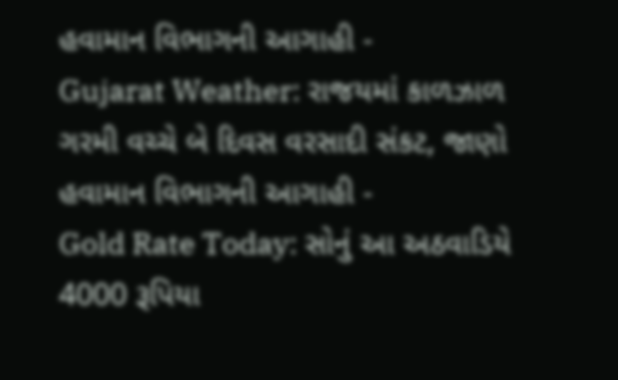હવામાન વિભાગની આગાહી -
Gujarat Weather: રાજયમાં કાળઝાળ ગરમી વચ્ચે બે દિવસ વરસાદી સંકટ, જાણો હવામાન વિભાગની આગાહી -
Gold Rate Today: સોનું આ અઠવાડિયે 4000 રૂપિયા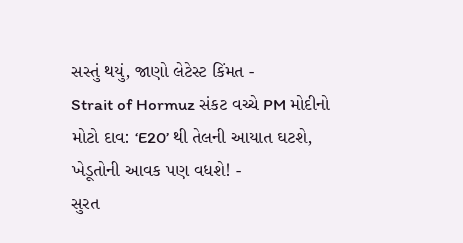સસ્તું થયું, જાણો લેટેસ્ટ કિંમત -
Strait of Hormuz સંકટ વચ્ચે PM મોદીનો મોટો દાવ: ‘E20’ થી તેલની આયાત ઘટશે, ખેડૂતોની આવક પણ વધશે! -
સુરત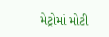મેટ્રોમાં મોટી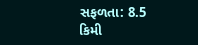સફળતા: 8.5 કિમી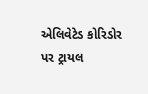એલિવેટેડ કોરિડોર પર ટ્રાયલ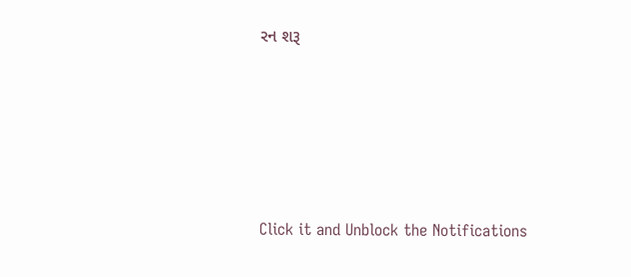રન શરૂ






Click it and Unblock the Notifications